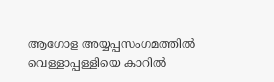ആഗോള അയ്യപ്പസംഗമത്തില്‍ വെള്ളാപ്പള്ളിയെ കാറില്‍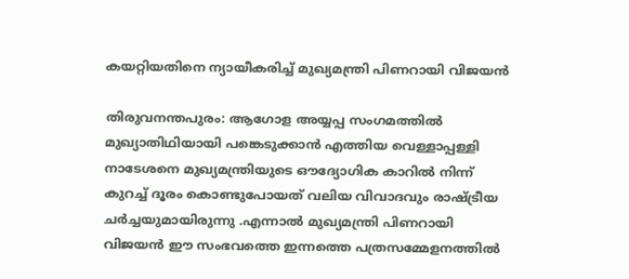കയറ്റിയതിനെ ന്യായീകരിച്ച് മുഖ്യമന്ത്രി പിണറായി വിജയന്‍

തിരുവനന്തപുരം: ആഗോള അയ്യപ്പ സംഗമത്തില്‍ മുഖ്യാതിഥിയായി പങ്കെടുക്കാന്‍ എത്തിയ വെള്ളാപ്പള്ളി നാടേശനെ മുഖ്യമന്ത്രിയുടെ ഔദ്യോഗിക കാറില്‍ നിന്ന് കുറച്ച് ദൂരം കൊണ്ടുപോയത് വലിയ വിവാദവും രാഷ്ട്രീയ ചര്‍ച്ചയുമായിരുന്നു .എന്നാല്‍ മുഖ്യമന്ത്രി പിണറായി വിജയന്‍ ഈ സംഭവത്തെ ഇന്നത്തെ പത്രസമ്മേളനത്തില്‍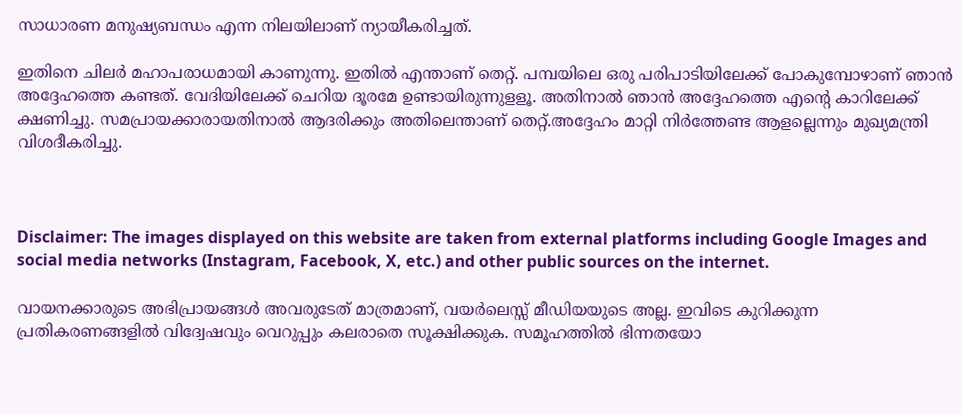സാധാരണ മനുഷ്യബന്ധം എന്ന നിലയിലാണ് ന്യായീകരിച്ചത്.

ഇതിനെ ചിലര്‍ മഹാപരാധമായി കാണുന്നു. ഇതില്‍ എന്താണ് തെറ്റ്. പമ്പയിലെ ഒരു പരിപാടിയിലേക്ക് പോകുമ്പോഴാണ് ഞാന്‍ അദ്ദേഹത്തെ കണ്ടത്. വേദിയിലേക്ക് ചെറിയ ദൂരമേ ഉണ്ടായിരുന്നുളളൂ. അതിനാല്‍ ഞാന്‍ അദ്ദേഹത്തെ എന്റെ കാറിലേക്ക് ക്ഷണിച്ചു. സമപ്രായക്കാരായതിനാല്‍ ആദരിക്കും അതിലെന്താണ് തെറ്റ്.അദ്ദേഹം മാറ്റി നിര്‍ത്തേണ്ട ആളല്ലെന്നും മുഖ്യമന്ത്രി വിശദീകരിച്ചു.



Disclaimer: The images displayed on this website are taken from external platforms including Google Images and social media networks (Instagram, Facebook, X, etc.) and other public sources on the internet.

വായനക്കാരുടെ അഭിപ്രായങ്ങള്‍ അവരുടേത് മാത്രമാണ്, വയർലെസ്സ് മീഡിയയുടെ അല്ല. ഇവിടെ കുറിക്കുന്ന പ്രതികരണങ്ങളിൽ വിദ്വേഷവും വെറുപ്പും കലരാതെ സൂക്ഷിക്കുക. സമൂഹത്തിൽ ഭിന്നതയോ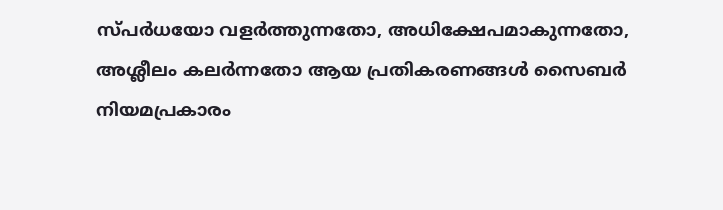സ്‌പർധയോ വളർത്തുന്നതോ, അധിക്ഷേപമാകുന്നതോ, അശ്ലീലം കലർന്നതോ ആയ പ്രതികരണങ്ങൾ സൈബർ നിയമപ്രകാരം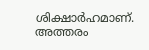ശിക്ഷാർഹമാണ്. അത്തരം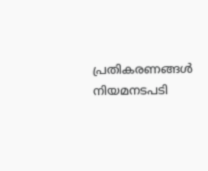പ്രതികരണങ്ങൾ നിയമനടപടി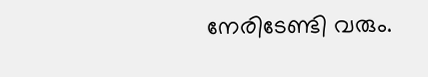നേരിടേണ്ടി വരും.